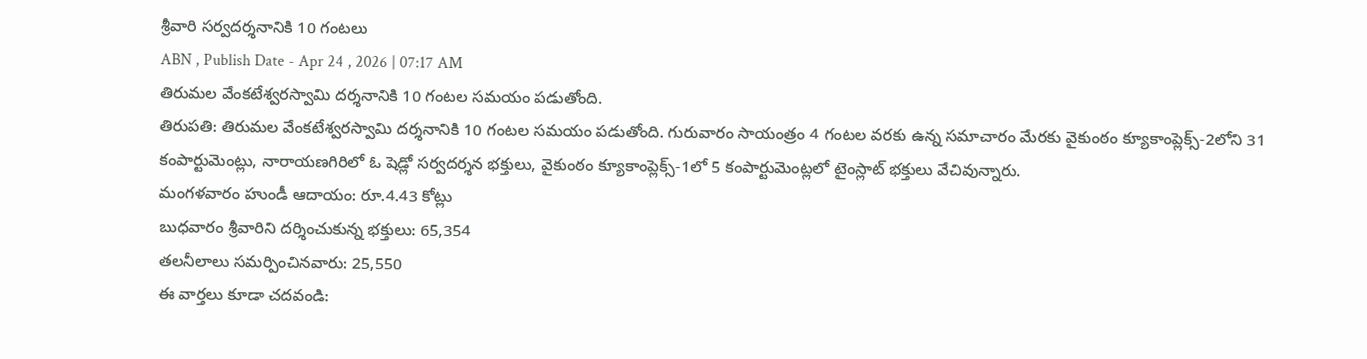శ్రీవారి సర్వదర్శనానికి 10 గంటలు
ABN , Publish Date - Apr 24 , 2026 | 07:17 AM
తిరుమల వేంకటేశ్వరస్వామి దర్శనానికి 10 గంటల సమయం పడుతోంది.
తిరుపతి: తిరుమల వేంకటేశ్వరస్వామి దర్శనానికి 10 గంటల సమయం పడుతోంది. గురువారం సాయంత్రం 4 గంటల వరకు ఉన్న సమాచారం మేరకు వైకుంఠం క్యూకాంప్లెక్స్-2లోని 31 కంపార్టుమెంట్లు, నారాయణగిరిలో ఓ షెడ్లో సర్వదర్శన భక్తులు, వైకుంఠం క్యూకాంప్లెక్స్-1లో 5 కంపార్టుమెంట్లలో టైంస్లాట్ భక్తులు వేచివున్నారు.
మంగళవారం హుండీ ఆదాయం: రూ.4.43 కోట్లు
బుధవారం శ్రీవారిని దర్శించుకున్న భక్తులు: 65,354
తలనీలాలు సమర్పించినవారు: 25,550
ఈ వార్తలు కూడా చదవండి: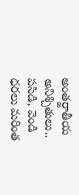అంతర్జాతీయ అనిశ్చితులు.. పసిడి, వెండి ధరలు మరింత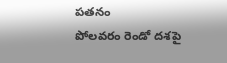పతనం
పోలవరం రెండో దశపై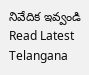నివేదిక ఇవ్వండి
Read Latest Telangana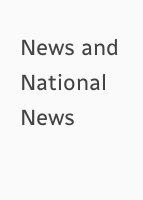News and National News